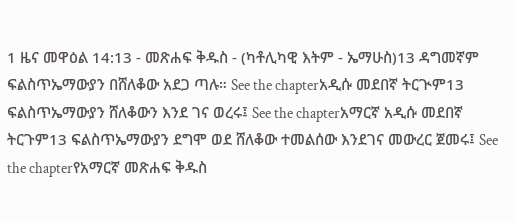1 ዜና መዋዕል 14:13 - መጽሐፍ ቅዱስ - (ካቶሊካዊ እትም - ኤማሁስ)13 ዳግመኛም ፍልስጥኤማውያን በሸለቆው አደጋ ጣሉ። See the chapterአዲሱ መደበኛ ትርጒም13 ፍልስጥኤማውያን ሸለቆውን እንደ ገና ወረሩ፤ See the chapterአማርኛ አዲሱ መደበኛ ትርጉም13 ፍልስጥኤማውያን ደግሞ ወደ ሸለቆው ተመልሰው እንደገና መውረር ጀመሩ፤ See the chapterየአማርኛ መጽሐፍ ቅዱስ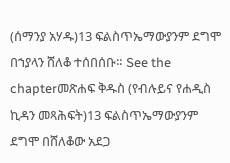(ሰማንያ አሃዱ)13 ፍልስጥኤማውያንም ደግሞ በኀያላን ሸለቆ ተሰበሰቡ። See the chapterመጽሐፍ ቅዱስ (የብሉይና የሐዲስ ኪዳን መጻሕፍት)13 ፍልስጥኤማውያንም ደግሞ በሸለቆው አደጋ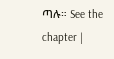ጣሉ። See the chapter |